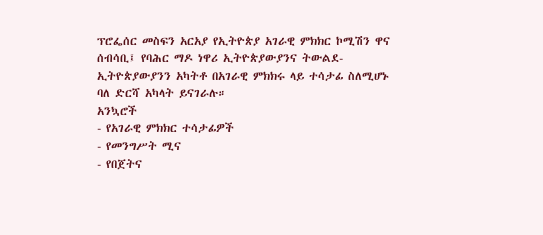ፕሮፌሰር መስፍን አርአያ የኢትዮጵያ አገራዊ ምክክር ኮሚሽን ዋና ሰብሳቢ፤ የባሕር ማዶ ነዋሪ ኢትዮጵያውያንና ትውልደ-ኢትዮጵያውያንን አካትቶ በአገራዊ ምክክሩ ላይ ተሳታፊ ስለሚሆኑ ባለ ድርሻ አካላት ይናገራሉ።
አንኳሮች
- የአገራዊ ምክክር ተሳታፊዎች
- የመንግሥት ሚና
- የበጀትና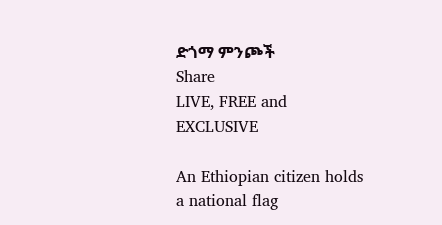ድጎማ ምንጮች
Share
LIVE, FREE and EXCLUSIVE

An Ethiopian citizen holds a national flag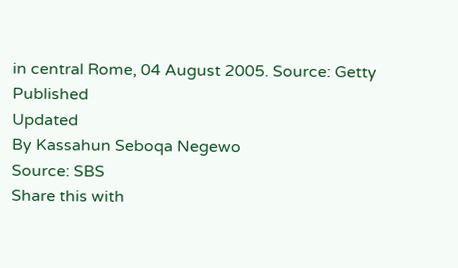in central Rome, 04 August 2005. Source: Getty
Published
Updated
By Kassahun Seboqa Negewo
Source: SBS
Share this with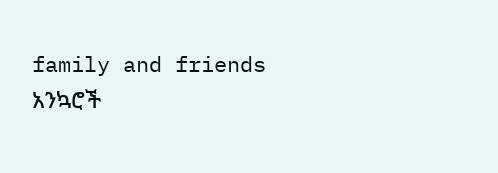family and friends
አንኳሮች